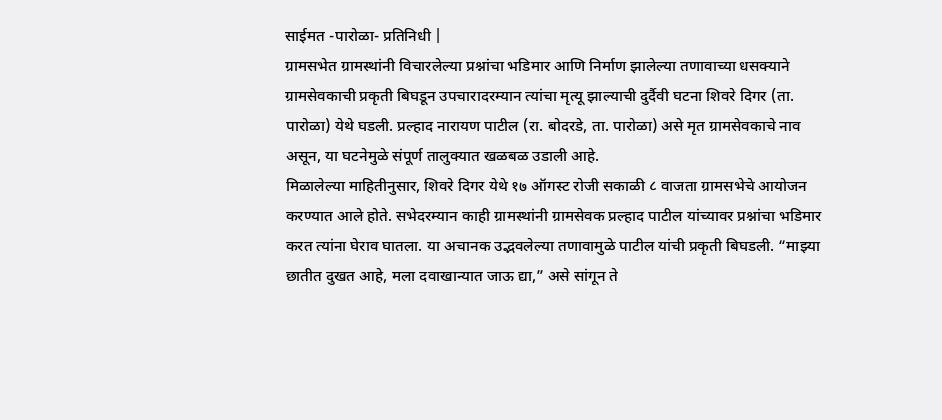साईमत -पारोळा- प्रतिनिधी |
ग्रामसभेत ग्रामस्थांनी विचारलेल्या प्रश्नांचा भडिमार आणि निर्माण झालेल्या तणावाच्या धसक्याने ग्रामसेवकाची प्रकृती बिघडून उपचारादरम्यान त्यांचा मृत्यू झाल्याची दुर्दैवी घटना शिवरे दिगर (ता. पारोळा) येथे घडली. प्रल्हाद नारायण पाटील (रा. बोदरडे, ता. पारोळा) असे मृत ग्रामसेवकाचे नाव असून, या घटनेमुळे संपूर्ण तालुक्यात खळबळ उडाली आहे.
मिळालेल्या माहितीनुसार, शिवरे दिगर येथे १७ ऑगस्ट रोजी सकाळी ८ वाजता ग्रामसभेचे आयोजन करण्यात आले होते. सभेदरम्यान काही ग्रामस्थांनी ग्रामसेवक प्रल्हाद पाटील यांच्यावर प्रश्नांचा भडिमार करत त्यांना घेराव घातला. या अचानक उद्भवलेल्या तणावामुळे पाटील यांची प्रकृती बिघडली. “माझ्या छातीत दुखत आहे, मला दवाखान्यात जाऊ द्या,” असे सांगून ते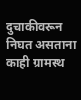दुचाकीवरून निघत असताना काही ग्रामस्थ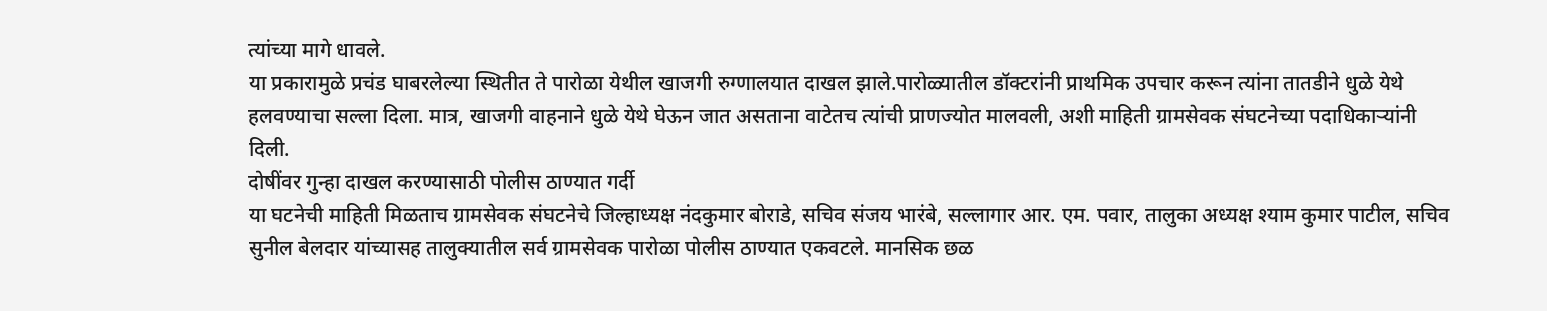त्यांच्या मागे धावले.
या प्रकारामुळे प्रचंड घाबरलेल्या स्थितीत ते पारोळा येथील खाजगी रुग्णालयात दाखल झाले.पारोळ्यातील डॉक्टरांनी प्राथमिक उपचार करून त्यांना तातडीने धुळे येथे हलवण्याचा सल्ला दिला. मात्र, खाजगी वाहनाने धुळे येथे घेऊन जात असताना वाटेतच त्यांची प्राणज्योत मालवली, अशी माहिती ग्रामसेवक संघटनेच्या पदाधिकाऱ्यांनी दिली.
दोषींवर गुन्हा दाखल करण्यासाठी पोलीस ठाण्यात गर्दी
या घटनेची माहिती मिळताच ग्रामसेवक संघटनेचे जिल्हाध्यक्ष नंदकुमार बोराडे, सचिव संजय भारंबे, सल्लागार आर. एम. पवार, तालुका अध्यक्ष श्याम कुमार पाटील, सचिव सुनील बेलदार यांच्यासह तालुक्यातील सर्व ग्रामसेवक पारोळा पोलीस ठाण्यात एकवटले. मानसिक छळ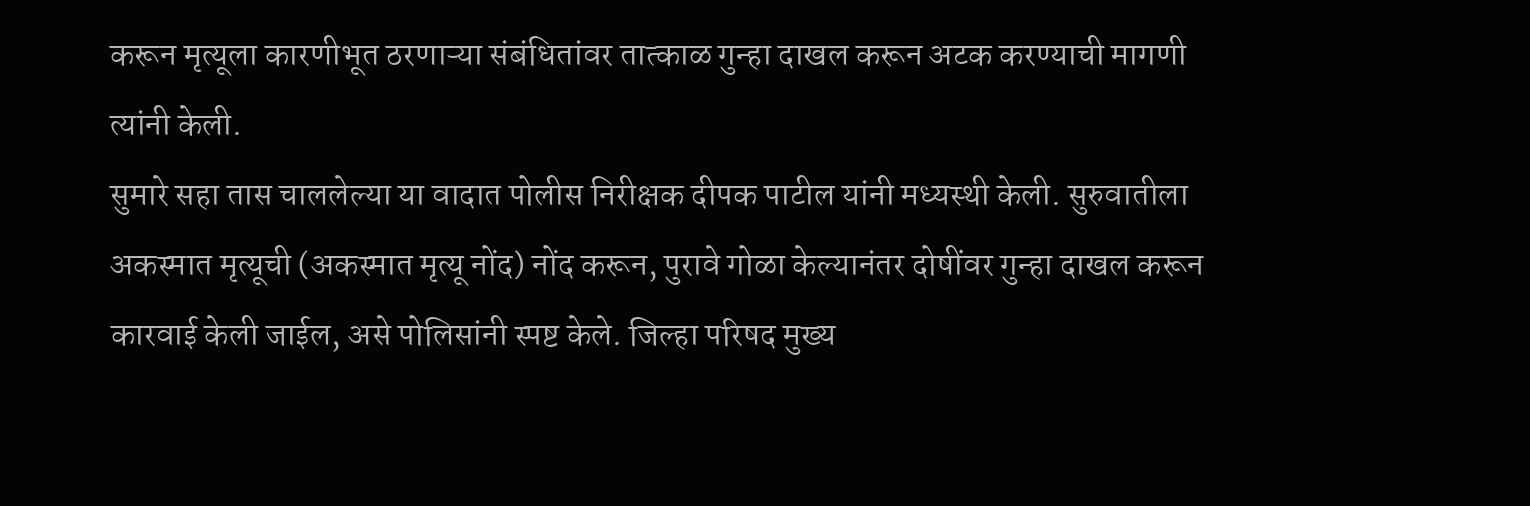करून मृत्यूला कारणीभूत ठरणाऱ्या संबंधितांवर तात्काळ गुन्हा दाखल करून अटक करण्याची मागणी त्यांनी केली.
सुमारे सहा तास चाललेल्या या वादात पोलीस निरीक्षक दीपक पाटील यांनी मध्यस्थी केली. सुरुवातीला अकस्मात मृत्यूची (अकस्मात मृत्यू नोंद) नोंद करून, पुरावे गोळा केल्यानंतर दोषींवर गुन्हा दाखल करून कारवाई केली जाईल, असे पोलिसांनी स्पष्ट केले. जिल्हा परिषद मुख्य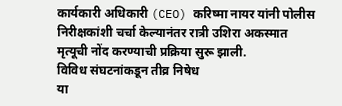कार्यकारी अधिकारी (CEO) करिष्मा नायर यांनी पोलीस निरीक्षकांशी चर्चा केल्यानंतर रात्री उशिरा अकस्मात मृत्यूची नोंद करण्याची प्रक्रिया सुरू झाली.
विविध संघटनांकडून तीव्र निषेध
या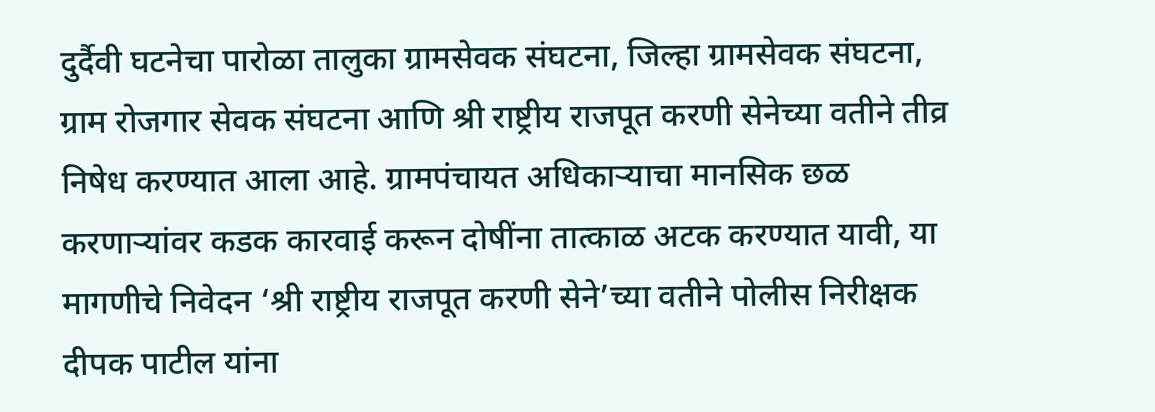दुर्दैवी घटनेचा पारोळा तालुका ग्रामसेवक संघटना, जिल्हा ग्रामसेवक संघटना, ग्राम रोजगार सेवक संघटना आणि श्री राष्ट्रीय राजपूत करणी सेनेच्या वतीने तीव्र निषेध करण्यात आला आहे. ग्रामपंचायत अधिकाऱ्याचा मानसिक छळ करणाऱ्यांवर कडक कारवाई करून दोषींना तात्काळ अटक करण्यात यावी, या मागणीचे निवेदन ‘श्री राष्ट्रीय राजपूत करणी सेने’च्या वतीने पोलीस निरीक्षक दीपक पाटील यांना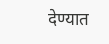देण्यात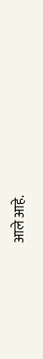आले आहे.